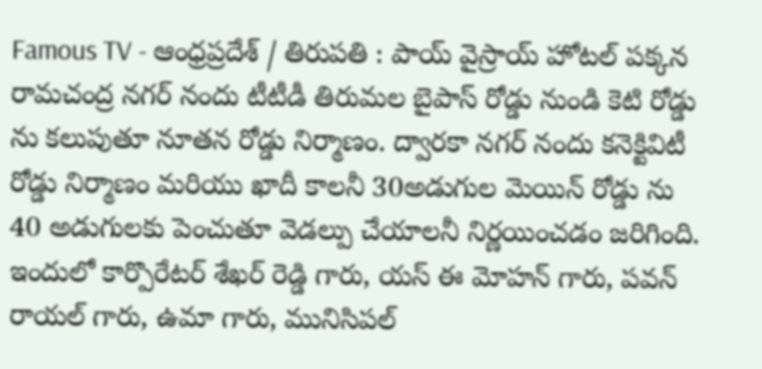Famous TV - ఆంధ్రప్రదేశ్ / తిరుపతి : పాయ్ వైస్రాయ్ హోటల్ పక్కన రామచంద్ర నగర్ నందు టీటీడీ తిరుమల బైపాస్ రోడ్డు నుండి కెటి రోడ్డు ను కలుపుతూ నూతన రోడ్డు నిర్మాణం. ద్వారకా నగర్ నందు కనెక్టివిటీ రోడ్డు నిర్మాణం మరియు ఖాదీ కాలనీ 30అడుగుల మెయిన్ రోడ్డు ను 40 అడుగులకు పెంచుతూ వెడల్పు చేయాలనీ నిర్ణయించడం జరిగింది. ఇందులో కార్పొరేటర్ శేఖర్ రెడ్డి గారు, యస్ ఈ మోహన్ గారు, పవన్ రాయల్ గారు, ఉమా గారు, మునిసిపల్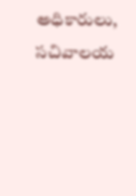అధికారులు, సచివాలయ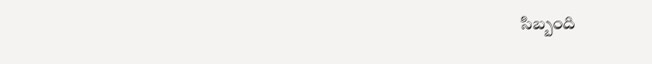సిబ్బంది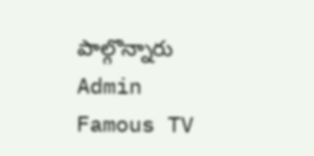పాల్గొన్నారు
Admin
Famous TV